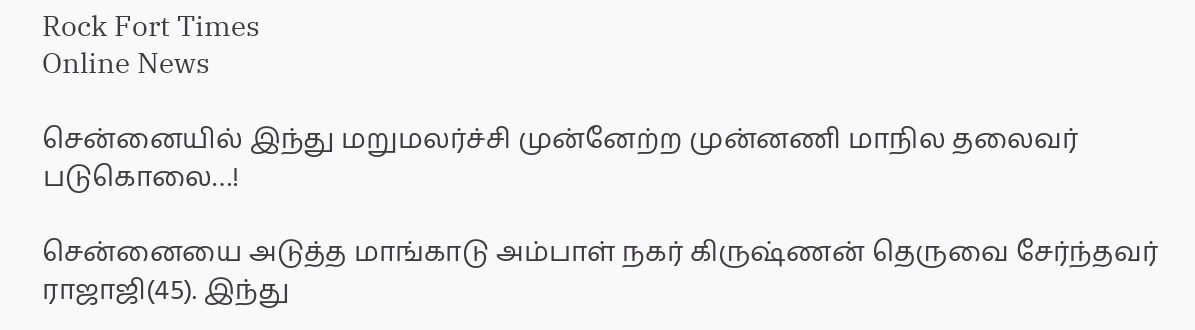Rock Fort Times
Online News

சென்னையில் இந்து மறுமலர்ச்சி முன்னேற்ற முன்னணி மாநில தலைவர் படுகொலை…!

சென்னையை அடுத்த மாங்காடு அம்பாள் நகர் கிருஷ்ணன் தெருவை சேர்ந்தவர் ராஜாஜி(45). இந்து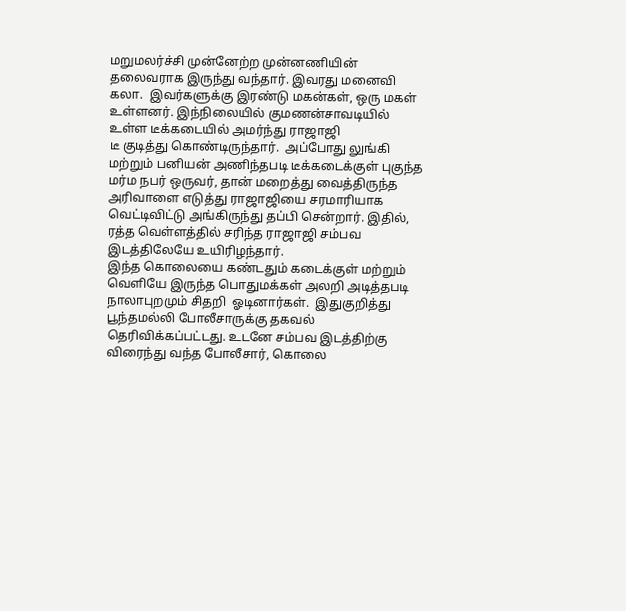மறுமலர்ச்சி முன்னேற்ற முன்னணியின் தலைவராக இருந்து வந்தார். இவரது மனைவி கலா.  இவர்களுக்கு இரண்டு மகன்கள், ஒரு மகள் உள்ளனர். இந்நிலையில் குமணன்சாவடியில் உள்ள டீக்கடையில் அமர்ந்து ராஜாஜி
டீ குடித்து கொண்டிருந்தார்.  அப்போது லுங்கி மற்றும் பனியன் அணிந்தபடி டீக்கடைக்குள் புகுந்த மர்ம நபர் ஒருவர், தான் மறைத்து வைத்திருந்த அரிவாளை எடுத்து ராஜாஜியை சரமாரியாக வெட்டிவிட்டு அங்கிருந்து தப்பி சென்றார். இதில், ரத்த வெள்ளத்தில் சரிந்த ராஜாஜி சம்பவ இடத்திலேயே உயிரிழந்தார்.
இந்த கொலையை கண்டதும் கடைக்குள் மற்றும் வெளியே இருந்த பொதுமக்கள் அலறி அடித்தபடி நாலாபுறமும் சிதறி  ஓடினார்கள்.  இதுகுறித்து பூந்தமல்லி போலீசாருக்கு தகவல் தெரிவிக்கப்பட்டது. உடனே சம்பவ இடத்திற்கு விரைந்து வந்த போலீசார், கொலை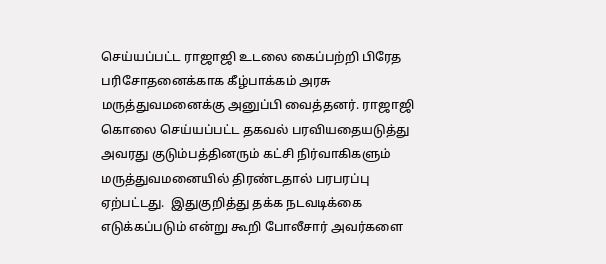செய்யப்பட்ட ராஜாஜி உடலை கைப்பற்றி பிரேத பரிசோதனைக்காக கீழ்பாக்கம் அரசு மருத்துவமனைக்கு அனுப்பி வைத்தனர். ராஜாஜி கொலை செய்யப்பட்ட தகவல் பரவியதையடுத்து அவரது குடும்பத்தினரும் கட்சி நிர்வாகிகளும் மருத்துவமனையில் திரண்டதால் பரபரப்பு ஏற்பட்டது.  இதுகுறித்து தக்க நடவடிக்கை எடுக்கப்படும் என்று கூறி போலீசார் அவர்களை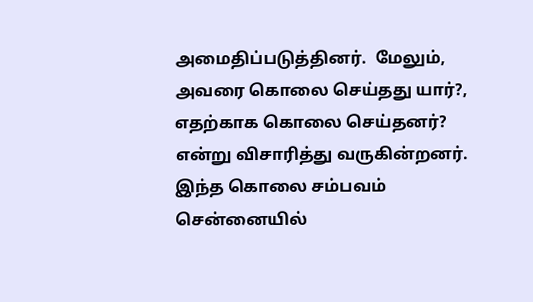அமைதிப்படுத்தினர்.  மேலும், அவரை கொலை செய்தது யார்?, எதற்காக கொலை செய்தனர்?  என்று விசாரித்து வருகின்றனர். இந்த கொலை சம்பவம் சென்னையில்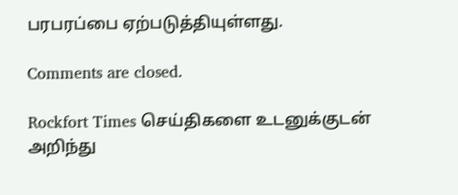பரபரப்பை ஏற்படுத்தியுள்ளது.

Comments are closed.

Rockfort Times செய்திகளை உடனுக்குடன் அறிந்து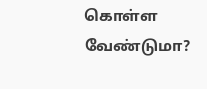கொள்ள வேண்டுமா?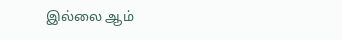இல்லை ஆம்